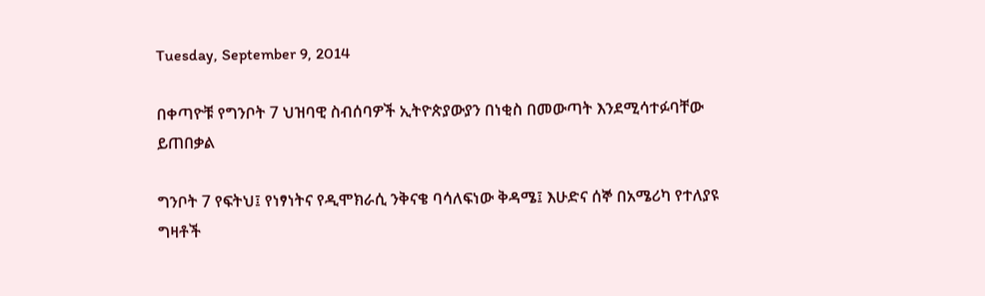Tuesday, September 9, 2014

በቀጣዮቹ የግንቦት 7 ህዝባዊ ስብሰባዎች ኢትዮጵያውያን በነቂስ በመውጣት እንደሚሳተፉባቸው ይጠበቃል

ግንቦት 7 የፍትህ፤ የነፃነትና የዲሞክራሲ ንቅናቄ ባሳለፍነው ቅዳሜ፤ እሁድና ሰኞ በአሜሪካ የተለያዩ ግዛቶች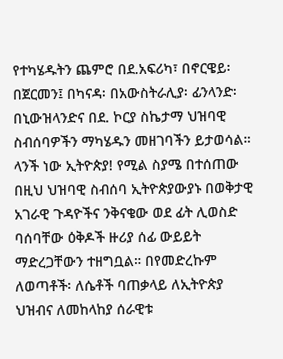የተካሄዱትን ጨምሮ በደ.አፍሪካ፣ በኖርዌይ፡ በጀርመን፤ በካናዳ፡ በአውስትራሊያ፡ ፊንላንድ፡ በኒውዝላንድና በደ. ኮርያ ስኬታማ ህዝባዊ ስብሰባዎችን ማካሄዱን መዘገባችን ይታወሳል። ላንች ነው ኢትዮጵያ! የሚል ስያሜ በተሰጠው በዚህ ህዝባዊ ስብሰባ ኢትዮጵያውያኑ በወቅታዊ አገራዊ ጉዳዮችና ንቅናቄው ወደ ፊት ሊወስድ ባሰባቸው ዕቅዶች ዙሪያ ሰፊ ውይይት ማድረጋቸውን ተዘግቧል። በየመድረኩም ለወጣቶች፡ ለሴቶች ባጠቃላይ ለኢትዮጵያ ህዝብና ለመከላከያ ሰራዊቱ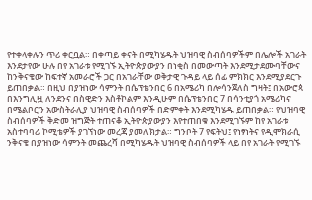የተቀላቀሉን ጥሪ ቀርቧል። በቀጣይ ቀናት በሚካሄዱት ህዝባዊ ስብሰባዎችም በሌሎች አገራት እንደታየው ሁሉ በየ አገራቱ የሚገኙ ኢትዮጵያውያን በነቂስ በመውጣት እንደሚታደሙባቸውና ከንቅናቄው ከፍተኛ አመራሮች ጋር በአገራቸው ወቅታዊ ጉዳይ ላይ ሰፊ ምክክር እንደሚያደርጉ ይጠበቃል። በዚህ በያዝነው ሳምንት በሴፕቴንበር 6 በአሜሪካ በሎሳንጀለስ ግዛት፤ በአውሮጳ በእንግሊዟ ለንደንና በስዊድን እስቶኮልም እንዲሁም በሴፕቴንበር 7 በሳንቲያጎ አሜሪካና በሜልቦርን አውስትራሊያ ህዝባዊ ስብሰባዎች በድምቀት እንደሚካሄዱ ይጠበቃል። የህዝባዊ ስብሰባዎች ቅድመ ዝግጅት ተጠናቆ ኢትዮጵያውያን እየተጠበቁ እንደሚገኙም ከየ አገራቱ አስተባባሪ ኮሚቴዎች ያገኘነው መረጃ ያመለክታል። ግንቦት 7 የፍትህ፤ የነፃነትና የዲሞክራሲ ንቅናቄ በያዝነው ሳምንት መጨረሻ በሚካሄዱት ህዝባዊ ስብሰባዎች ላይ በየ አገራት የሚገኙ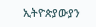ኢትዮጵያውያን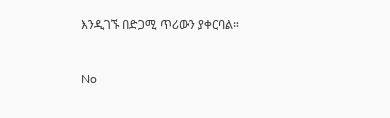እንዲገኙ በድጋሚ ጥሪውን ያቀርባል።


No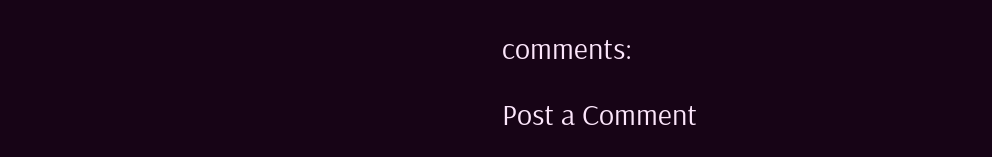comments:

Post a Comment